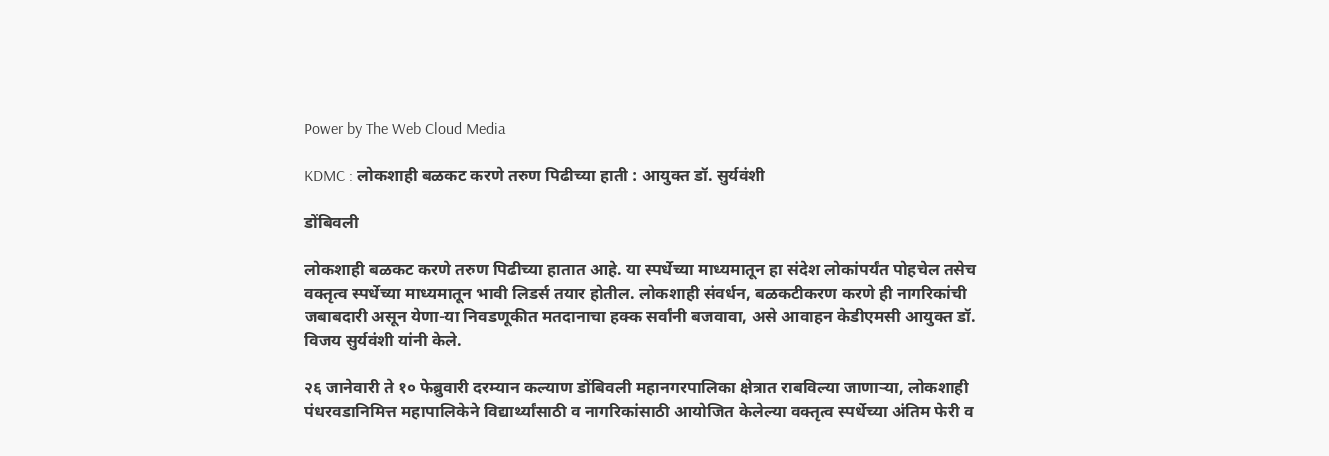Power by The Web Cloud Media

KDMC : लोकशाही बळकट करणे तरुण पिढीच्या हाती : आयुक्त डॉ. सुर्यवंशी

डोंबिवली

लोकशाही बळकट करणे तरुण पिढीच्या हातात आहे. या स्पर्धेच्या माध्यमातून हा संदेश लोकांपर्यंत पोहचेल तसेच वक्तृत्व स्पर्धेच्या माध्यमातून भावी लिडर्स तयार होतील. लोकशाही संवर्धन, बळकटीकरण करणे ही नागरिकांची जबाबदारी असून येणा-या निवडणूकीत मतदानाचा हक्क सर्वांनी बजवावा, असे आवाहन केडीएमसी आयुक्त डॉ. विजय सुर्यवंशी यांनी केले.

२६ जानेवारी ते १० फेब्रुवारी दरम्यान कल्याण डोंबिवली महानगरपालिका क्षेत्रात राबविल्या जाणाऱ्या, लोकशाही पंधरवडानिमित्त महापालिकेने विद्यार्थ्यांसाठी व नागरिकांसाठी आयोजित केलेल्या वक्तृत्व स्पर्धेच्या अंतिम फेरी व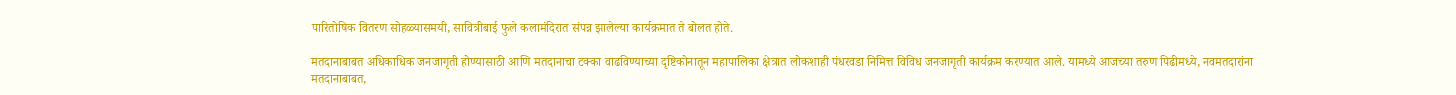पारितोषिक वितरण सोहळ्यासमयी, सावित्रीबाई फुले कलामंदिरात संपन्न झालेल्या कार्यक्रमात ते बोलत होते.

मतदानाबाबत अधिकाधिक जनजागृती होण्यासाठी आणि मतदानाचा टक्का वाढविण्याच्या दृष्टिकोनातून महापालिका क्षेत्रात लोकशाही पंधरवडा निमित्त विविध जनजागृती कार्यक्रम करण्यात आले. यामध्ये आजच्या तरुण पिढीमध्ये, नवमतदारांना मतदानाबाबत,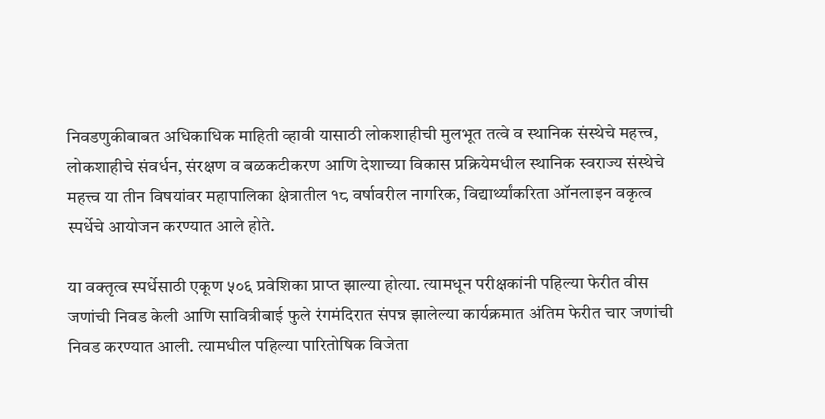निवडणुकीबाबत अधिकाधिक माहिती व्हावी यासाठी लोकशाहीची मुलभूत तत्वे व स्थानिक संस्थेचे महत्त्व, लोकशाहीचे संवर्धन, संरक्षण व बळकटीकरण आणि देशाच्या विकास प्रक्रियेमधील स्थानिक स्वराज्य संस्थेचे महत्त्व या तीन विषयांवर महापालिका क्षेत्रातील १८ वर्षावरील नागरिक, विद्यार्थ्यांकरिता ऑनलाइन वकृत्व स्पर्धेचे आयोजन करण्यात आले होते.

या वक्तृत्व स्पर्धेसाठी एकूण ५०६ प्रवेशिका प्राप्त झाल्या होत्या. त्यामधून परीक्षकांनी पहिल्या फेरीत वीस जणांची निवड केली आणि सावित्रीबाई फुले रंगमंदिरात संपन्न झालेल्या कार्यक्रमात अंतिम फेरीत चार जणांची निवड करण्यात आली. त्यामधील पहिल्या पारितोषिक विजेता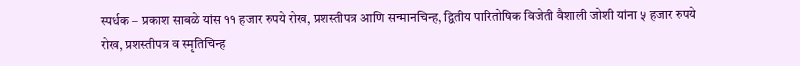स्पर्धक – प्रकाश साबळे यांस ११ हजार रुपये रोख, प्रशस्तीपत्र आणि सन्मानचिन्ह, द्वितीय पारितोषिक विजेती वैशाली जोशी यांना ५ हजार रुपये रोख, प्रशस्तीपत्र व स्मृतिचिन्ह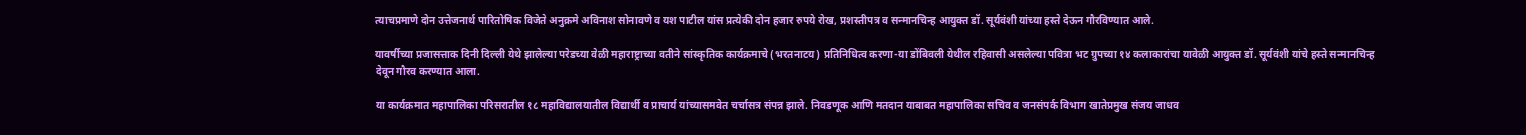त्याचप्रमाणे दोन उत्तेजनार्थ पारितोषिक विजेते अनुक्रमे अविनाश सोनावणे व यश पाटील यांस प्रत्येकी दोन हजार रुपये रोख, प्रशस्तीपत्र व सन्मानचिन्ह आयुक्त डॉ. सूर्यवंशी यांच्या हस्ते देऊन गौरविण्यात आले.

यावर्षीच्या प्रजासत्ताक दिनी दिल्ली येथे झालेल्या परेडच्या वेळी महाराष्ट्राच्या वतीने सांस्कृतिक कार्यक्रमाचे (भरतनाटय) प्रतिनिधित्व करणा-या डोंबिवली येथील रहिवासी असलेल्या पवित्रा भट ग्रुपच्या १४ कलाकारांचा यावेळी आयुक्त डॉ. सूर्यवंशी यांचे हस्ते सन्मानचिन्ह देवून गौरव करण्यात आला.

या कार्यक्रमात महापालिका परिसरातील १८ महाविद्यालयातील विद्यार्थी व प्राचार्य यांच्यासमवेत चर्चासत्र संपन्न झाले. निवडणूक आणि मतदान याबाबत महापालिका सचिव व जनसंपर्क विभाग खातेप्रमुख संजय जाधव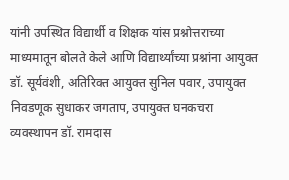यांनी उपस्थित विद्यार्थी व शिक्षक यांस प्रश्नोत्तराच्या माध्यमातून बोलते केले आणि विद्यार्थ्यांच्या प्रश्नांना आयुक्त डॉ. सूर्यवंशी, अतिरिक्त आयुक्त सुनिल पवार, उपायुक्त निवडणूक सुधाकर जगताप, उपायुक्त घनकचरा व्यवस्थापन डॉ. रामदास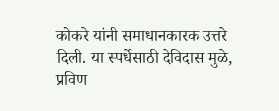कोकरे यांनी समाधानकारक उत्तरे दिली. या स्पर्धेसाठी देविदास मुळे, प्रविण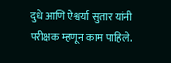दुधे आणि ऐश्वर्या सुतार यांनी परीक्षक म्हणून काम पाहिले.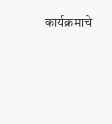कार्यक्रमाचे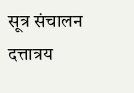सूत्र संचालन दत्तात्रय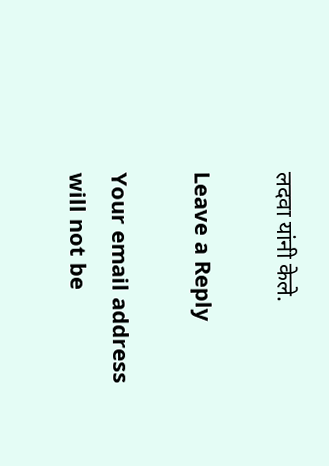लदवा यांनी केले.

Leave a Reply

Your email address will not be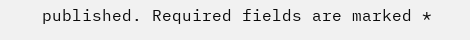published. Required fields are marked *